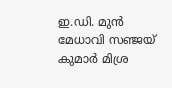ഇ.ഡി. മുൻ മേധാവി സഞ്ജയ് കുമാര്‍ മിശ്ര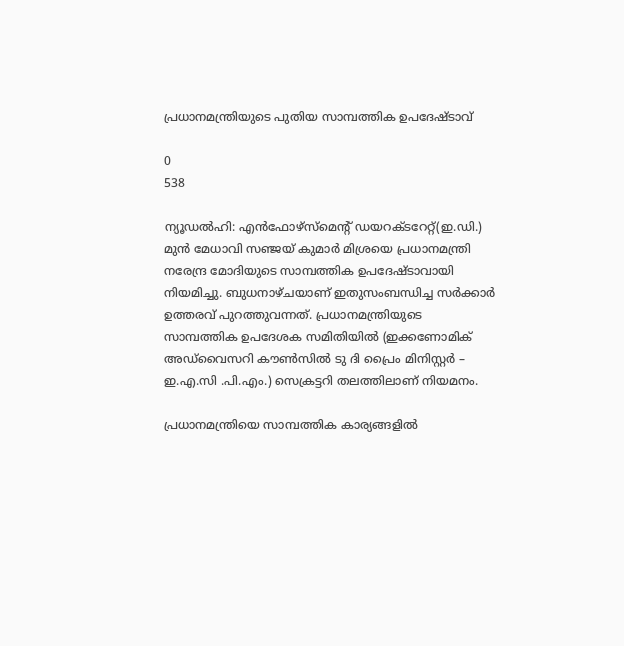പ്രധാനമന്ത്രിയുടെ പുതിയ സാമ്പത്തിക ഉപദേഷ്ടാവ്‌

0
538

ന്യൂഡല്‍ഹി: എൻഫോഴ്‌സ്‌മെന്റ് ഡയറക്ടറേറ്റ്(ഇ.ഡി.) മുൻ മേധാവി സഞ്ജയ് കുമാര്‍ മിശ്രയെ പ്രധാനമന്ത്രി നരേന്ദ്ര മോദിയുടെ സാമ്പത്തിക ഉപദേഷ്ടാവായി നിയമിച്ചു. ബുധനാഴ്ചയാണ് ഇതുസംബന്ധിച്ച സർക്കാർ ഉത്തരവ് പുറത്തുവന്നത്. പ്രധാനമന്ത്രിയുടെ സാമ്പത്തിക ഉപദേശക സമിതിയില്‍ (ഇക്കണോമിക് അഡ്‌വൈസറി കൗണ്‍സില്‍ ടു ദി പ്രൈം മിനിസ്റ്റര്‍ – ഇ.എ.സി .പി.എം.) സെക്രട്ടറി തലത്തിലാണ്‌ നിയമനം.

പ്രധാനമന്ത്രിയെ സാമ്പത്തിക കാര്യങ്ങളില്‍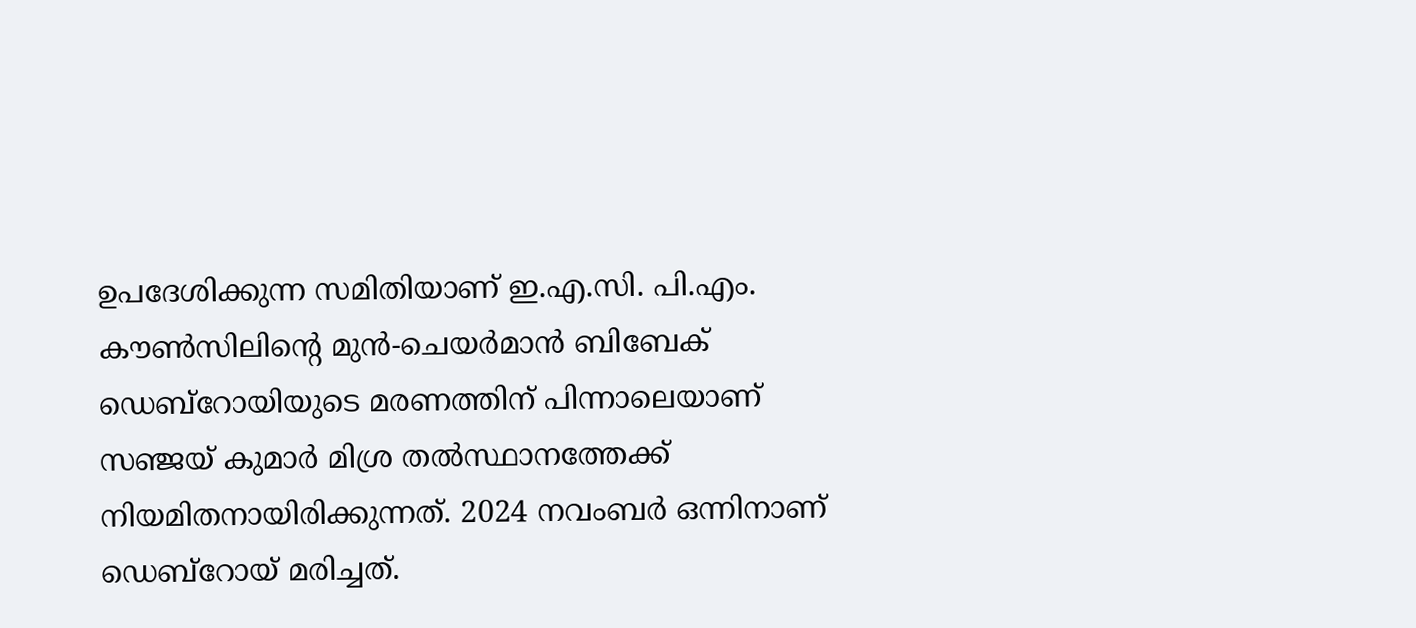ഉപദേശിക്കുന്ന സമിതിയാണ് ഇ.എ.സി. പി.എം. കൗണ്‍സിലിന്റെ മുന്‍-ചെയര്‍മാന്‍ ബിബേക് ഡെബ്‌റോയിയുടെ മരണത്തിന് പിന്നാലെയാണ് സഞ്ജയ് കുമാര്‍ മിശ്ര തല്‍സ്ഥാനത്തേക്ക് നിയമിതനായിരിക്കുന്നത്. 2024 നവംബര്‍ ഒന്നിനാണ് ഡെബ്‌റോയ് മരിച്ചത്.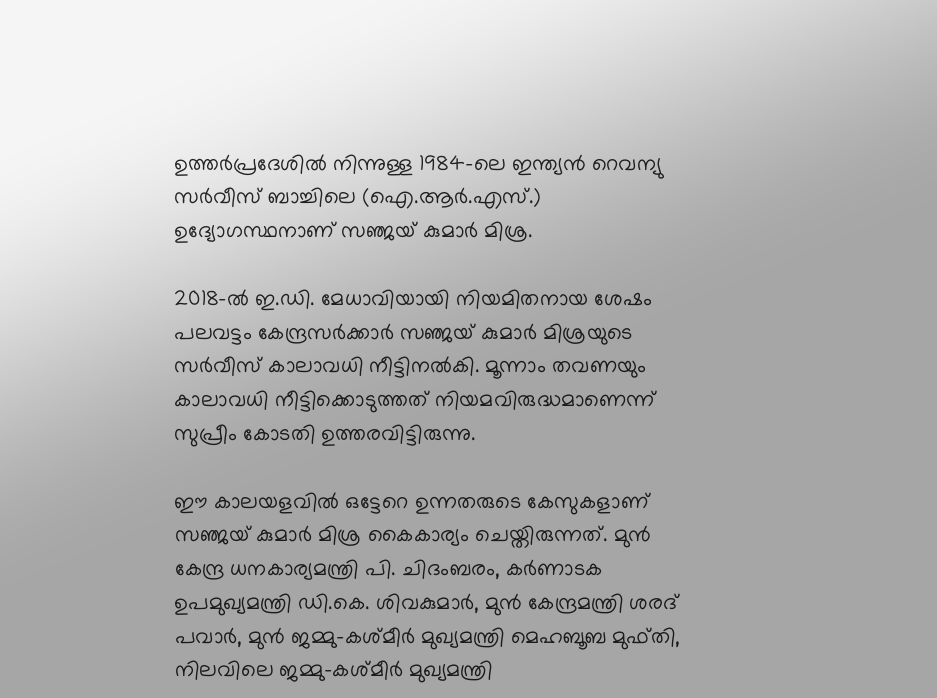ഉത്തര്‍പ്രദേശില്‍ നിന്നുള്ള 1984-ലെ ഇന്ത്യന്‍ റെവന്യു സര്‍വീസ് ബാച്ചിലെ (ഐ.ആര്‍.എസ്.) ഉദ്യോഗസ്ഥനാണ് സഞ്ജയ് കുമാര്‍ മിശ്ര.

2018-ല്‍ ഇ.ഡി. മേധാവിയായി നിയമിതനായ ശേഷം പലവട്ടം കേന്ദ്രസര്‍ക്കാര്‍ സഞ്ജയ് കുമാര്‍ മിശ്രയുടെ സര്‍വീസ് കാലാവധി നീട്ടിനല്‍കി. മൂന്നാം തവണയും കാലാവധി നീട്ടിക്കൊടുത്തത് നിയമവിരുദ്ധമാണെന്ന് സുപ്രീം കോടതി ഉത്തരവിട്ടിരുന്നു.

ഈ കാലയളവില്‍ ഒട്ടേറെ ഉന്നതരുടെ കേസുകളാണ് സഞ്ജയ് കുമാര്‍ മിശ്ര കൈകാര്യം ചെയ്തിരുന്നത്. മുന്‍ കേന്ദ്ര ധനകാര്യമന്ത്രി പി. ചിദംബരം, കര്‍ണാടക ഉപമുഖ്യമന്ത്രി ഡി.കെ. ശിവകുമാര്‍, മുൻ കേന്ദ്രമന്ത്രി ശരദ് പവാര്‍, മുന്‍ ജമ്മു-കശ്മീര്‍ മുഖ്യമന്ത്രി മെഹബൂബ മുഫ്തി, നിലവിലെ ജമ്മു-കശ്മീര്‍ മുഖ്യമന്ത്രി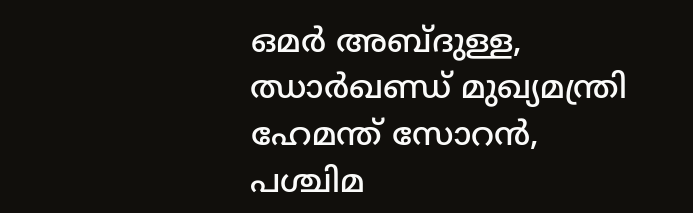ഒമര്‍ അബ്ദുള്ള, ഝാര്‍ഖണ്ഡ് മുഖ്യമന്ത്രി ഹേമന്ത് സോറന്‍, പശ്ചിമ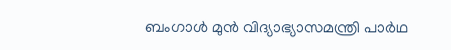ബംഗാള്‍ മുന്‍ വിദ്യാഭ്യാസമന്ത്രി പാര്‍ഥ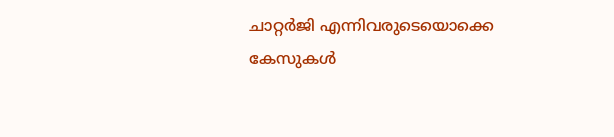ചാറ്റര്‍ജി എന്നിവരുടെയൊക്കെ കേസുകള്‍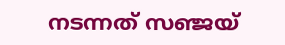നടന്നത് സഞ്ജയ്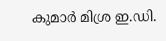കുമാര്‍ മിശ്ര ഇ.ഡി.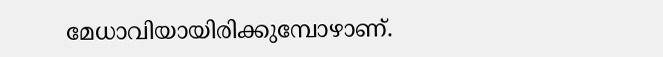മേധാവിയായിരിക്കുമ്പോഴാണ്.